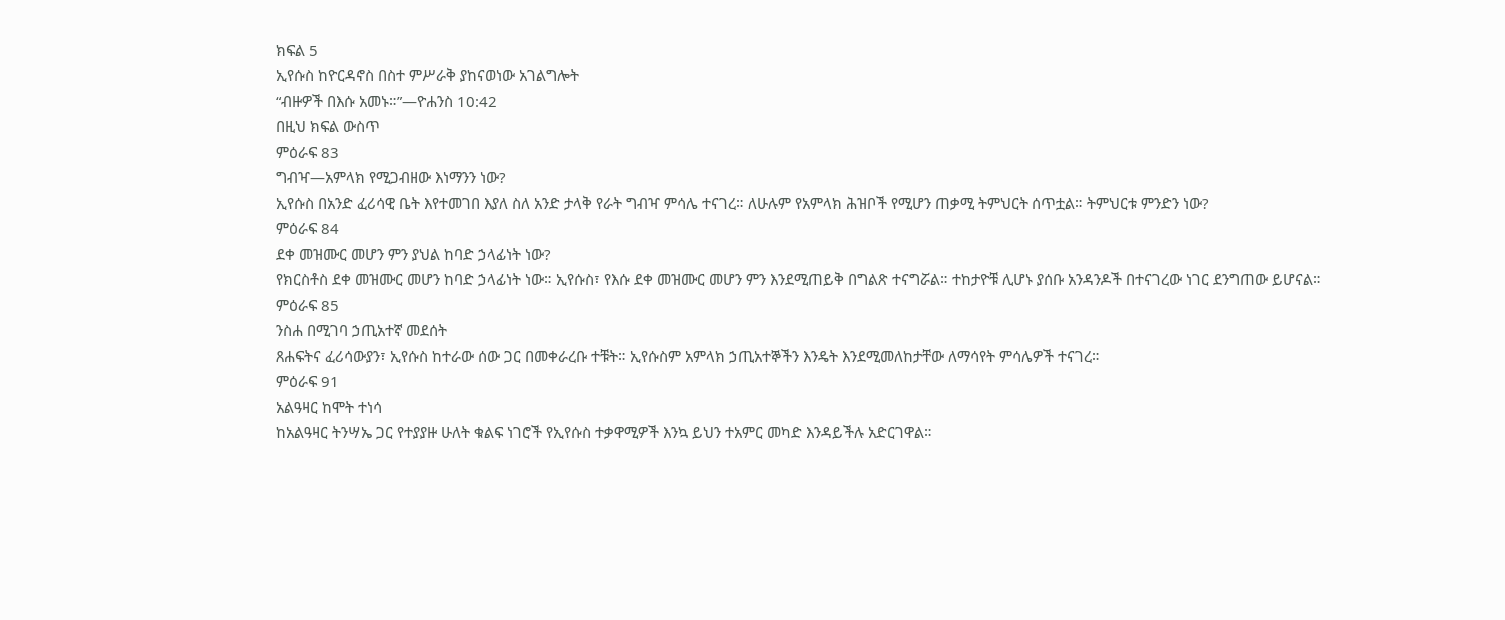ክፍል 5
ኢየሱስ ከዮርዳኖስ በስተ ምሥራቅ ያከናወነው አገልግሎት
“ብዙዎች በእሱ አመኑ።”—ዮሐንስ 10:42
በዚህ ክፍል ውስጥ
ምዕራፍ 83
ግብዣ—አምላክ የሚጋብዘው እነማንን ነው?
ኢየሱስ በአንድ ፈሪሳዊ ቤት እየተመገበ እያለ ስለ አንድ ታላቅ የራት ግብዣ ምሳሌ ተናገረ። ለሁሉም የአምላክ ሕዝቦች የሚሆን ጠቃሚ ትምህርት ሰጥቷል። ትምህርቱ ምንድን ነው?
ምዕራፍ 84
ደቀ መዝሙር መሆን ምን ያህል ከባድ ኃላፊነት ነው?
የክርስቶስ ደቀ መዝሙር መሆን ከባድ ኃላፊነት ነው። ኢየሱስ፣ የእሱ ደቀ መዝሙር መሆን ምን እንደሚጠይቅ በግልጽ ተናግሯል። ተከታዮቹ ሊሆኑ ያሰቡ አንዳንዶች በተናገረው ነገር ደንግጠው ይሆናል።
ምዕራፍ 85
ንስሐ በሚገባ ኃጢአተኛ መደሰት
ጸሐፍትና ፈሪሳውያን፣ ኢየሱስ ከተራው ሰው ጋር በመቀራረቡ ተቹት። ኢየሱስም አምላክ ኃጢአተኞችን እንዴት እንደሚመለከታቸው ለማሳየት ምሳሌዎች ተናገረ።
ምዕራፍ 91
አልዓዛር ከሞት ተነሳ
ከአልዓዛር ትንሣኤ ጋር የተያያዙ ሁለት ቁልፍ ነገሮች የኢየሱስ ተቃዋሚዎች እንኳ ይህን ተአምር መካድ እንዳይችሉ አድርገዋል።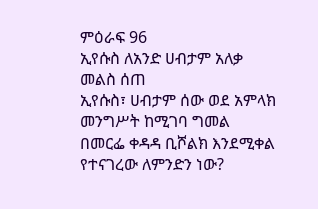ምዕራፍ 96
ኢየሱስ ለአንድ ሀብታም አለቃ መልስ ሰጠ
ኢየሱስ፣ ሀብታም ሰው ወደ አምላክ መንግሥት ከሚገባ ግመል በመርፌ ቀዳዳ ቢሾልክ እንደሚቀል የተናገረው ለምንድን ነው?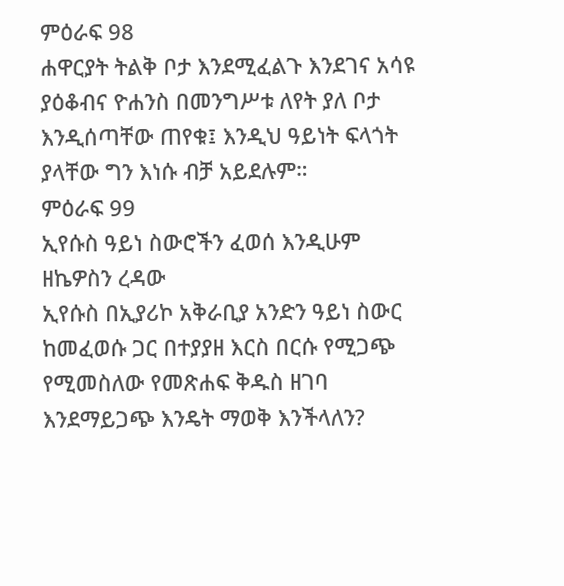ምዕራፍ 98
ሐዋርያት ትልቅ ቦታ እንደሚፈልጉ እንደገና አሳዩ
ያዕቆብና ዮሐንስ በመንግሥቱ ለየት ያለ ቦታ እንዲሰጣቸው ጠየቁ፤ እንዲህ ዓይነት ፍላጎት ያላቸው ግን እነሱ ብቻ አይደሉም።
ምዕራፍ 99
ኢየሱስ ዓይነ ስውሮችን ፈወሰ እንዲሁም ዘኬዎስን ረዳው
ኢየሱስ በኢያሪኮ አቅራቢያ አንድን ዓይነ ስውር ከመፈወሱ ጋር በተያያዘ እርስ በርሱ የሚጋጭ የሚመስለው የመጽሐፍ ቅዱስ ዘገባ እንደማይጋጭ እንዴት ማወቅ እንችላለን?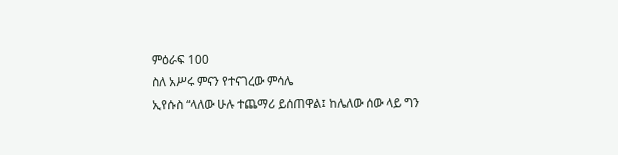ምዕራፍ 100
ስለ አሥሩ ምናን የተናገረው ምሳሌ
ኢየሱስ “ላለው ሁሉ ተጨማሪ ይሰጠዋል፤ ከሌለው ሰው ላይ ግን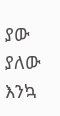ያው ያለው እንኳ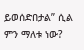ይወሰድበታል” ሲል ምን ማለቱ ነው?